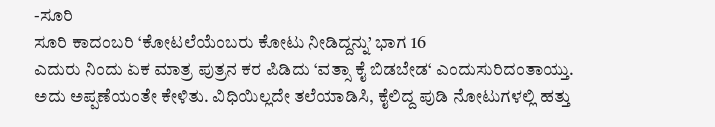-ಸೂರಿ
ಸೂರಿ ಕಾದಂಬರಿ ‘ಕೋಟಲೆಯೆಂಬರು ಕೋಟು ನೀಡಿದ್ದನ್ನು’ ಭಾಗ 16
ಎದುರು ನಿಂದು ಏಕ ಮಾತ್ರ ಪುತ್ರನ ಕರ ಪಿಡಿದು ‘ವತ್ಸಾ ಕೈ ಬಿಡಬೇಡ‘ ಎಂದುಸುರಿದಂತಾಯ್ತು. ಅದು ಅಪ್ಪಣೆಯಂತೇ ಕೇಳಿತು. ವಿಧಿಯಿಲ್ಲದೇ ತಲೆಯಾಡಿಸಿ, ಕೈಲಿದ್ದ ಪುಡಿ ನೋಟುಗಳಲ್ಲಿ ಹತ್ತು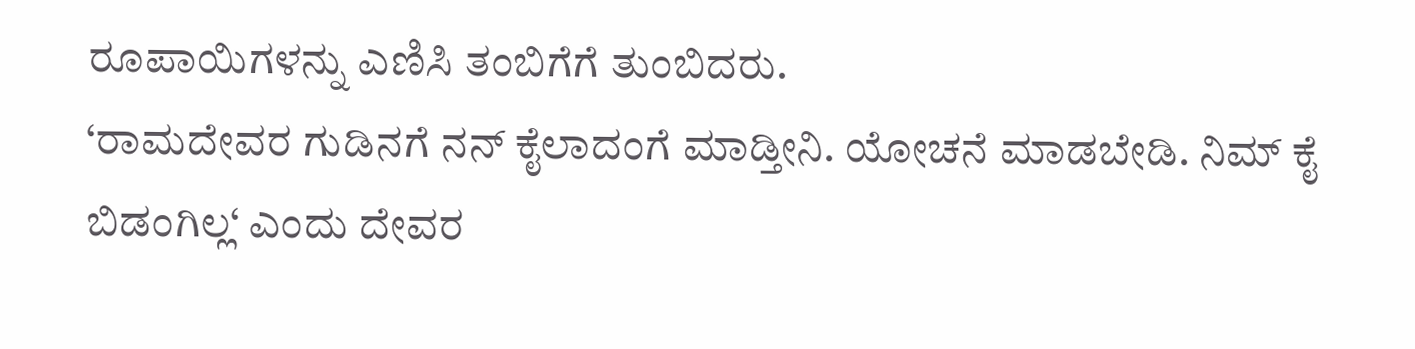ರೂಪಾಯಿಗಳನ್ನು ಎಣಿಸಿ ತಂಬಿಗೆಗೆ ತುಂಬಿದರು.
‘ರಾಮದೇವರ ಗುಡಿನಗೆ ನನ್ ಕೈಲಾದಂಗೆ ಮಾಡ್ತೀನಿ. ಯೋಚನೆ ಮಾಡಬೇಡಿ. ನಿಮ್ ಕೈ ಬಿಡಂಗಿಲ್ಲ‘ ಎಂದು ದೇವರ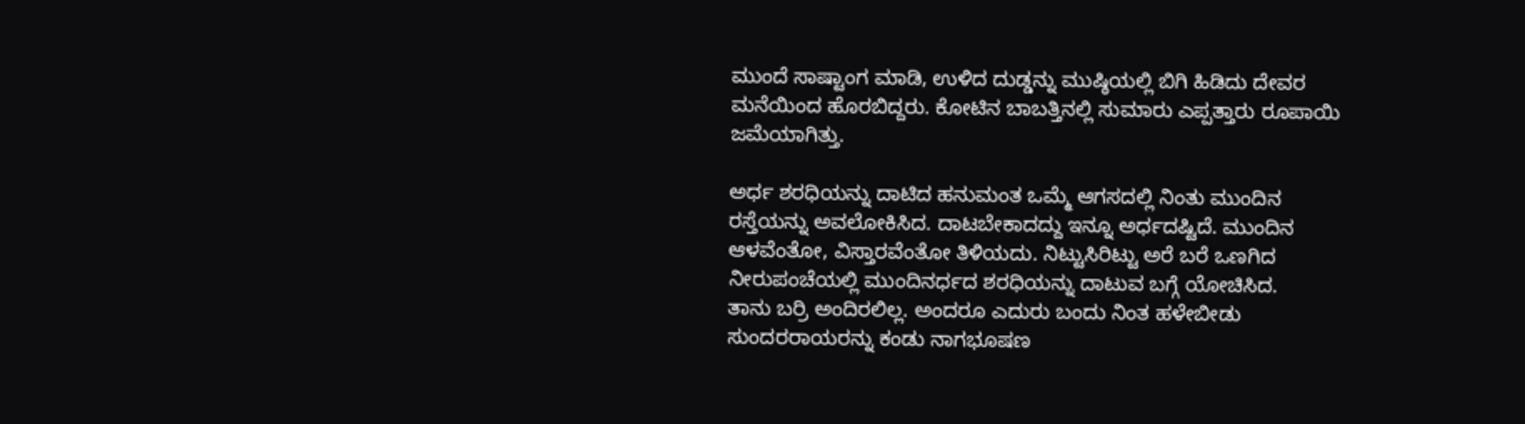ಮುಂದೆ ಸಾಷ್ಟಾಂಗ ಮಾಡಿ, ಉಳಿದ ದುಡ್ಡನ್ನು ಮುಷ್ಠಿಯಲ್ಲಿ ಬಿಗಿ ಹಿಡಿದು ದೇವರ ಮನೆಯಿಂದ ಹೊರಬಿದ್ದರು. ಕೋಟಿನ ಬಾಬತ್ತಿನಲ್ಲಿ ಸುಮಾರು ಎಪ್ಪತ್ತಾರು ರೂಪಾಯಿ ಜಮೆಯಾಗಿತ್ತು.

ಅರ್ಧ ಶರಧಿಯನ್ನು ದಾಟಿದ ಹನುಮಂತ ಒಮ್ಮೆ ಆಗಸದಲ್ಲಿ ನಿಂತು ಮುಂದಿನ ರಸ್ತೆಯನ್ನು ಅವಲೋಕಿಸಿದ. ದಾಟಬೇಕಾದದ್ದು ಇನ್ನೂ ಅರ್ಧದಷ್ಟಿದೆ. ಮುಂದಿನ ಆಳವೆಂತೋ, ವಿಸ್ತಾರವೆಂತೋ ತಿಳಿಯದು. ನಿಟ್ಟುಸಿರಿಟ್ಟು ಅರೆ ಬರೆ ಒಣಗಿದ ನೀರುಪಂಚೆಯಲ್ಲಿ ಮುಂದಿನರ್ಧದ ಶರಧಿಯನ್ನು ದಾಟುವ ಬಗ್ಗೆ ಯೋಚಿಸಿದ.
ತಾನು ಬರ್ರಿ ಅಂದಿರಲಿಲ್ಲ. ಅಂದರೂ ಎದುರು ಬಂದು ನಿಂತ ಹಳೇಬೀಡು ಸುಂದರರಾಯರನ್ನು ಕಂಡು ನಾಗಭೂಷಣ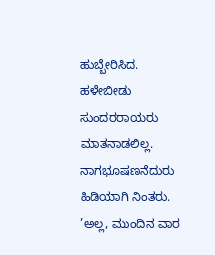ಹುಬ್ಬೇರಿಸಿದ. ಹಳೇಬೀಡು ಸುಂದರರಾಯರು ಮಾತನಾಡಲಿಲ್ಲ. ನಾಗಭೂಷಣನೆದುರು ಹಿಡಿಯಾಗಿ ನಿಂತರು.
’ಅಲ್ಲ, ಮುಂದಿನ ವಾರ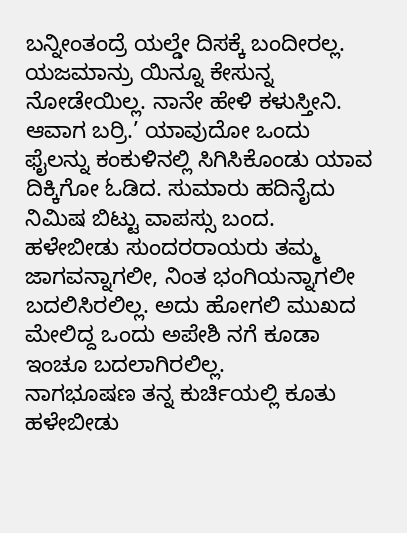ಬನ್ನೀಂತಂದ್ರೆ ಯಲ್ಡೇ ದಿಸಕ್ಕೆ ಬಂದೀರಲ್ಲ. ಯಜಮಾನ್ರು ಯಿನ್ನೂ ಕೇಸುನ್ನ ನೋಡೇಯಿಲ್ಲ. ನಾನೇ ಹೇಳಿ ಕಳುಸ್ತೀನಿ. ಆವಾಗ ಬರ್ರಿ.’ ಯಾವುದೋ ಒಂದು ಫೈಲನ್ನು ಕಂಕುಳಿನಲ್ಲಿ ಸಿಗಿಸಿಕೊಂಡು ಯಾವ ದಿಕ್ಕಿಗೋ ಓಡಿದ. ಸುಮಾರು ಹದಿನೈದು ನಿಮಿಷ ಬಿಟ್ಟು ವಾಪಸ್ಸು ಬಂದ. ಹಳೇಬೀಡು ಸುಂದರರಾಯರು ತಮ್ಮ ಜಾಗವನ್ನಾಗಲೀ, ನಿಂತ ಭಂಗಿಯನ್ನಾಗಲೀ ಬದಲಿಸಿರಲಿಲ್ಲ. ಅದು ಹೋಗಲಿ ಮುಖದ ಮೇಲಿದ್ದ ಒಂದು ಅಪೇಶಿ ನಗೆ ಕೂಡಾ ಇಂಚೂ ಬದಲಾಗಿರಲಿಲ್ಲ.
ನಾಗಭೂಷಣ ತನ್ನ ಕುರ್ಚಿಯಲ್ಲಿ ಕೂತು ಹಳೇಬೀಡು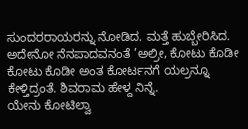ಸುಂದರರಾಯರನ್ನು ನೋಡಿದ. ಮತ್ತೆ ಹುಬ್ಬೇರಿಸಿದ. ಅದೇನೋ ನೆನಪಾದವನಂತೆ ’ಅಲ್ರೀ, ಕೋಟು ಕೊಡೀ ಕೋಟು ಕೊಡೀ ಅಂತ ಕೋರ್ಟನಗೆ ಯಲ್ರನ್ನೂ ಕೇಳ್ತಿದ್ರಂತೆ. ಶಿವರಾಮ ಹೇಳ್ದ ನಿನ್ನೆ.
ಯೇನು ಕೋಟಿಲ್ವಾ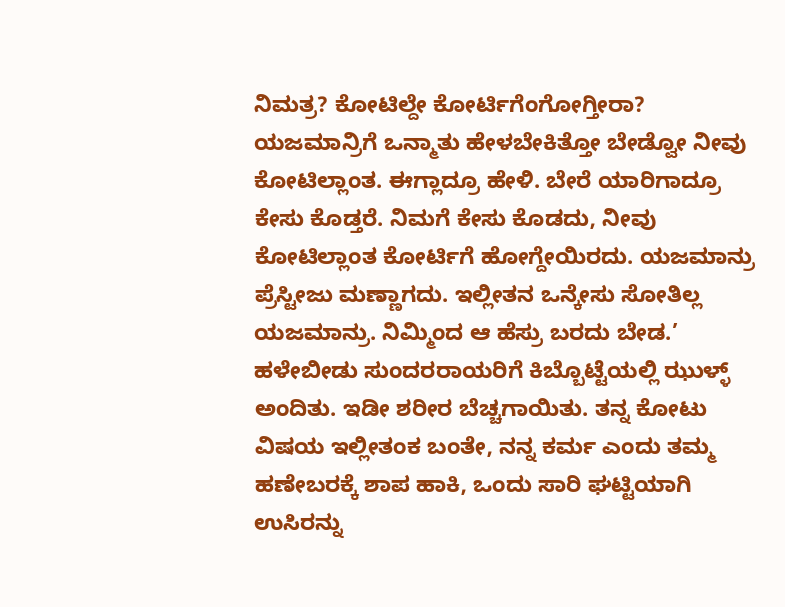ನಿಮತ್ರ? ಕೋಟಿಲ್ದೇ ಕೋರ್ಟಿಗೆಂಗೋಗ್ತೀರಾ? ಯಜಮಾನ್ರಿಗೆ ಒನ್ಮಾತು ಹೇಳಬೇಕಿತ್ತೋ ಬೇಡ್ವೋ ನೀವು ಕೋಟಿಲ್ಲಾಂತ. ಈಗ್ಲಾದ್ರೂ ಹೇಳಿ. ಬೇರೆ ಯಾರಿಗಾದ್ರೂ ಕೇಸು ಕೊಡ್ತರೆ. ನಿಮಗೆ ಕೇಸು ಕೊಡದು, ನೀವು ಕೋಟಿಲ್ಲಾಂತ ಕೋರ್ಟಿಗೆ ಹೋಗ್ದೇಯಿರದು. ಯಜಮಾನ್ರು ಪ್ರೆಸ್ಟೀಜು ಮಣ್ಣಾಗದು. ಇಲ್ಲೀತನ ಒನ್ಕೇಸು ಸೋತಿಲ್ಲ ಯಜಮಾನ್ರು. ನಿಮ್ಮಿಂದ ಆ ಹೆಸ್ರು ಬರದು ಬೇಡ.’
ಹಳೇಬೀಡು ಸುಂದರರಾಯರಿಗೆ ಕಿಬ್ಬೊಟ್ಟೆಯಲ್ಲಿ ಝುಳ್ಳ್ ಅಂದಿತು. ಇಡೀ ಶರೀರ ಬೆಚ್ಚಗಾಯಿತು. ತನ್ನ ಕೋಟು ವಿಷಯ ಇಲ್ಲೀತಂಕ ಬಂತೇ, ನನ್ನ ಕರ್ಮ ಎಂದು ತಮ್ಮ ಹಣೇಬರಕ್ಕೆ ಶಾಪ ಹಾಕಿ, ಒಂದು ಸಾರಿ ಘಟ್ಟಿಯಾಗಿ ಉಸಿರನ್ನು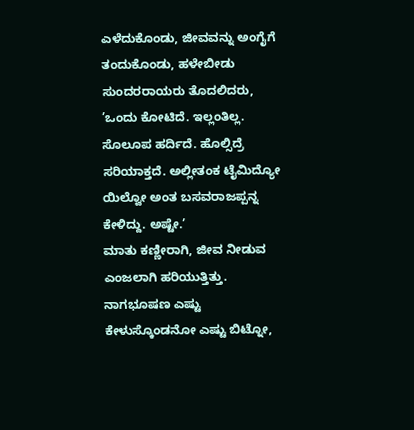ಎಳೆದುಕೊಂಡು, ಜೀವವನ್ನು ಅಂಗೈಗೆ ತಂದುಕೊಂಡು, ಹಳೇಬೀಡು ಸುಂದರರಾಯರು ತೊದಲಿದರು, ’ಒಂದು ಕೋಟಿದೆ. ಇಲ್ಲಂತಿಲ್ಲ. ಸೊಲೂಪ ಹರ್ದಿದೆ. ಹೊಲ್ಸಿದ್ರೆ ಸರಿಯಾಕ್ತದೆ. ಅಲ್ಲೀತಂಕ ಟೈಮಿದ್ಯೋ ಯಿಲ್ವೋ ಅಂತ ಬಸವರಾಜಪ್ಪನ್ನ ಕೇಳಿದ್ದು. ಅಷ್ಟೇ.’
ಮಾತು ಕಣ್ಣೀರಾಗಿ, ಜೀವ ನೀಡುವ ಎಂಜಲಾಗಿ ಹರಿಯುತ್ತಿತ್ತು. ನಾಗಭೂಷಣ ಎಷ್ಟು ಕೇಳುಸ್ಕೊಂಡನೋ ಎಷ್ಟು ಬಿಟ್ನೋ,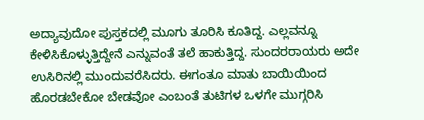ಅದ್ಯಾವುದೋ ಪುಸ್ತಕದಲ್ಲಿ ಮೂಗು ತೂರಿಸಿ ಕೂತಿದ್ದ. ಎಲ್ಲವನ್ನೂ ಕೇಳಿಸಿಕೊಳ್ಳುತ್ತಿದ್ದೇನೆ ಎನ್ನುವಂತೆ ತಲೆ ಹಾಕುತ್ತಿದ್ದ. ಸುಂದರರಾಯರು ಅದೇ ಉಸಿರಿನಲ್ಲಿ ಮುಂದುವರೆಸಿದರು. ಈಗಂತೂ ಮಾತು ಬಾಯಿಯಿಂದ ಹೊರಡಬೇಕೋ ಬೇಡವೋ ಎಂಬಂತೆ ತುಟಿಗಳ ಒಳಗೇ ಮುಗ್ಗರಿಸಿ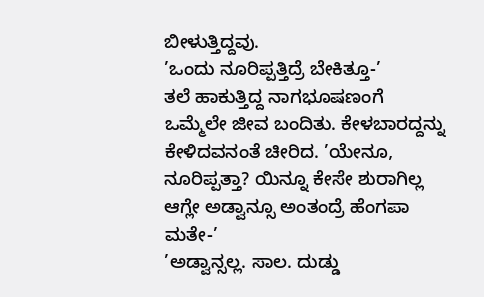ಬೀಳುತ್ತಿದ್ದವು.
’ಒಂದು ನೂರಿಪ್ಪತ್ತಿದ್ರೆ ಬೇಕಿತ್ತೂ-’
ತಲೆ ಹಾಕುತ್ತಿದ್ದ ನಾಗಭೂಷಣಂಗೆ ಒಮ್ಮೆಲೇ ಜೀವ ಬಂದಿತು. ಕೇಳಬಾರದ್ದನ್ನು ಕೇಳಿದವನಂತೆ ಚೀರಿದ. ’ಯೇನೂ, ನೂರಿಪ್ಪತ್ತಾ? ಯಿನ್ನೂ ಕೇಸೇ ಶುರಾಗಿಲ್ಲ ಆಗ್ಲೇ ಅಡ್ವಾನ್ಸೂ ಅಂತಂದ್ರೆ ಹೆಂಗಪಾ ಮತೇ-’
’ಅಡ್ವಾನ್ಸಲ್ಲ. ಸಾಲ. ದುಡ್ಡು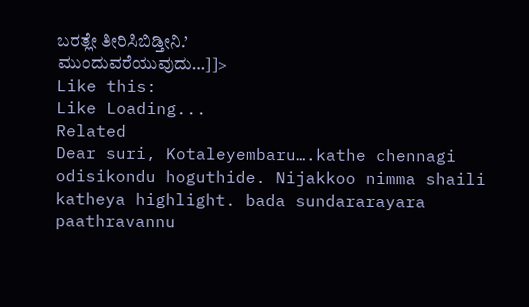ಬರತ್ಲೇ ತೀರಿಸಿಬಿಡ್ತೀನಿ.’
ಮುಂದುವರೆಯುವುದು…]]>
Like this:
Like Loading...
Related
Dear suri, Kotaleyembaru….kathe chennagi odisikondu hoguthide. Nijakkoo nimma shaili katheya highlight. bada sundararayara paathravannu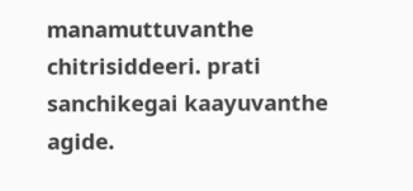manamuttuvanthe chitrisiddeeri. prati sanchikegai kaayuvanthe agide.